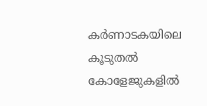കര്‍ണാടകയിലെ കൂടുതല്‍ കോളേജുകളില്‍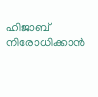ഹിജാബ് നിരോധിക്കാന്‍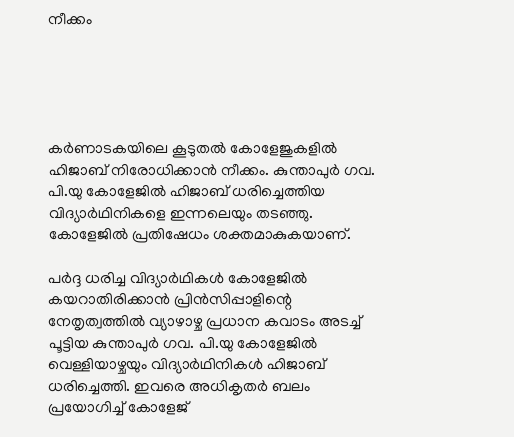നീക്കം





കര്‍ണാടകയിലെ കൂടുതല്‍ കോളേജുകളില്‍ ഹിജാബ് നിരോധിക്കാന്‍ നീക്കം. കുന്താപുര്‍ ഗവ. പി.യു കോളേജില്‍ ഹിജാബ് ധരിച്ചെത്തിയ വിദ്യാര്‍ഥിനികളെ ഇന്നലെയും തടഞ്ഞു. കോളേജില്‍ പ്രതിഷേധം ശക്തമാകുകയാണ്.

പര്‍ദ്ദ ധരിച്ച വിദ്യാര്‍ഥികള്‍ കോളേജില്‍ കയറാതിരിക്കാന്‍ പ്രിന്‍സിപ്പാളിന്റെ നേതൃത്വത്തില്‍ വ്യാഴാഴ്ച പ്രധാന കവാടം അടച്ച് പൂട്ടിയ കുന്താപുര്‍ ഗവ. പി.യു കോളേജില്‍ വെള്ളിയാഴ്ചയും വിദ്യാര്‍ഥിനികള്‍ ഹിജാബ് ധരിച്ചെത്തി. ഇവരെ അധികൃതര്‍ ബലം പ്രയോഗിച്ച് കോളേജ്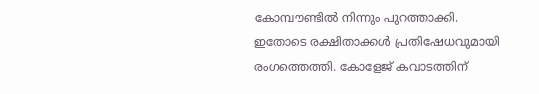കോമ്പൗണ്ടില്‍ നിന്നും പുറത്താക്കി. ഇതോടെ രക്ഷിതാക്കള്‍ പ്രതിഷേധവുമായി രംഗത്തെത്തി. കോളേജ് കവാടത്തിന്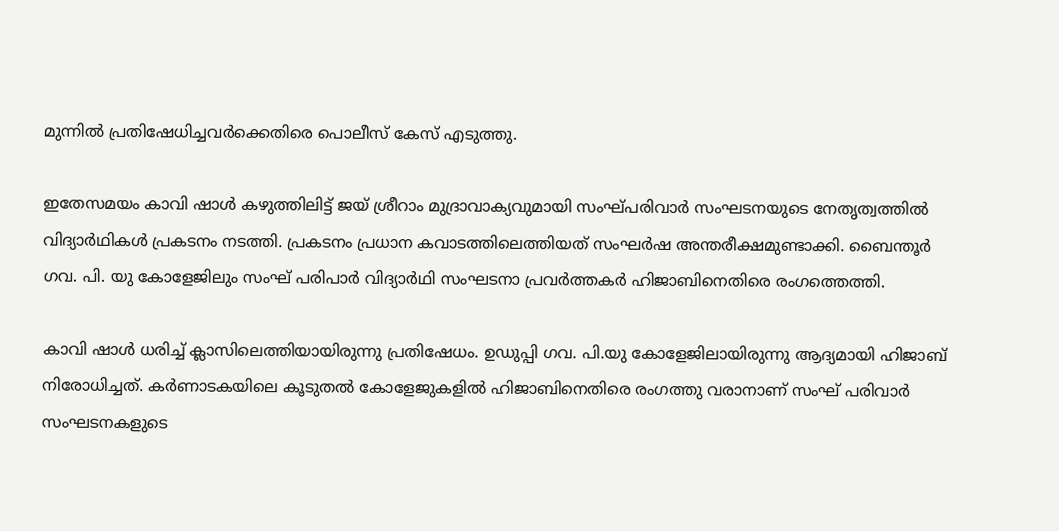മുന്നില്‍ പ്രതിഷേധിച്ചവര്‍ക്കെതിരെ പൊലീസ് കേസ് എടുത്തു.

ഇതേസമയം കാവി ഷാള്‍ കഴുത്തിലിട്ട് ജയ് ശ്രീറാം മുദ്രാവാക്യവുമായി സംഘ്പരിവാര്‍ സംഘടനയുടെ നേതൃത്വത്തില്‍ വിദ്യാര്‍ഥികള്‍ പ്രകടനം നടത്തി. പ്രകടനം പ്രധാന കവാടത്തിലെത്തിയത് സംഘര്‍ഷ അന്തരീക്ഷമുണ്ടാക്കി. ബൈന്തൂര്‍ ഗവ. പി. യു കോളേജിലും സംഘ് പരിപാര്‍ വിദ്യാര്‍ഥി സംഘടനാ പ്രവര്‍ത്തകര്‍ ഹിജാബിനെതിരെ രംഗത്തെത്തി.

കാവി ഷാള്‍ ധരിച്ച് ക്ലാസിലെത്തിയായിരുന്നു പ്രതിഷേധം. ഉഡുപ്പി ഗവ. പി.യു കോളേജിലായിരുന്നു ആദ്യമായി ഹിജാബ് നിരോധിച്ചത്. കര്‍ണാടകയിലെ കൂടുതല്‍ കോളേജുകളില്‍ ഹിജാബിനെതിരെ രംഗത്തു വരാനാണ് സംഘ് പരിവാര്‍ സംഘടനകളുടെ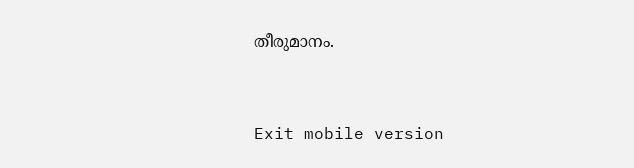തീരുമാനം.



Exit mobile version